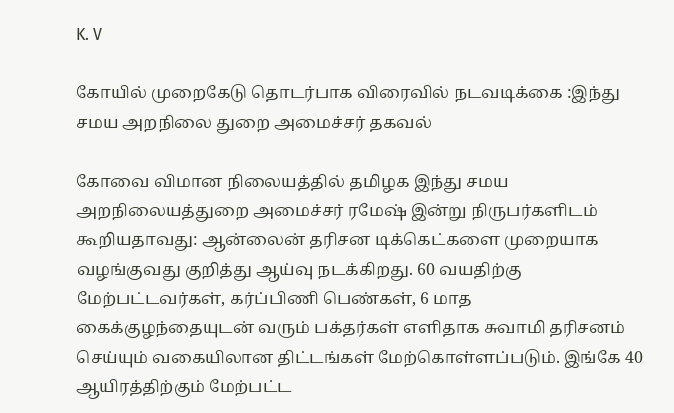K. V

கோயில் முறைகேடு தொடர்பாக விரைவில் நடவடிக்கை :இந்து சமய அறநிலை துறை அமைச்சர் தகவல்

கோவை விமான நிலையத்தில் தமிழக இந்து சமய அறநிலையத்துறை அமைச்சர் ரமேஷ் இன்று நிருபர்களிடம் கூறியதாவது: ஆன்லைன் தரிசன டிக்கெட்களை முறையாக வழங்குவது குறித்து ஆய்வு நடக்கிறது. 60 வயதிற்கு மேற்பட்டவர்கள், கர்ப்பிணி பெண்கள், 6 மாத கைக்குழந்தையுடன் வரும் பக்தர்கள் எளிதாக சுவாமி தரிசனம் செய்யும் வகையிலான திட்டங்கள் மேற்கொள்ளப்படும். இங்கே 40 ஆயிரத்திற்கும் மேற்பட்ட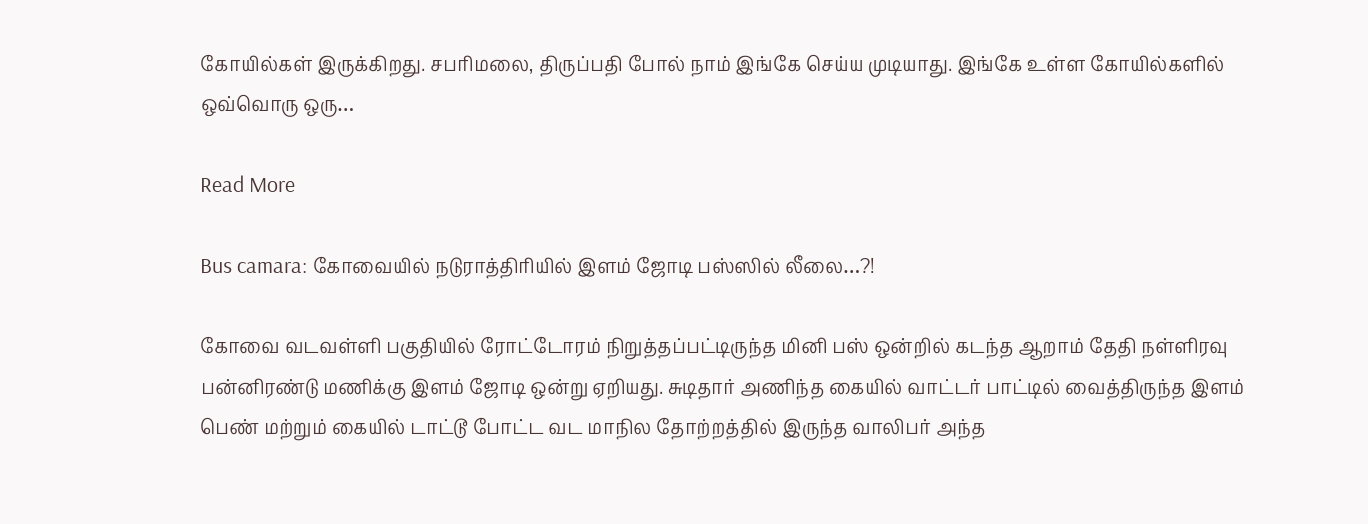கோயில்கள் இருக்கிறது. சபரிமலை, திருப்பதி போல் நாம் இங்கே செய்ய முடியாது. இங்கே உள்ள கோயில்களில் ஒவ்வொரு ஒரு…

Read More

Bus camara: கோவையில் நடுராத்திரியில் இளம் ஜோடி பஸ்ஸில் லீலை…?!

கோவை வடவள்ளி பகுதியில் ரோட்டோரம் நிறுத்தப்பட்டிருந்த மினி பஸ் ஒன்றில் கடந்த ஆறாம் தேதி நள்ளிரவு பன்னிரண்டு மணிக்கு இளம் ஜோடி ஒன்று ஏறியது. சுடிதார் அணிந்த கையில் வாட்டர் பாட்டில் வைத்திருந்த இளம் பெண் மற்றும் கையில் டாட்டூ போட்ட வட மாநில தோற்றத்தில் இருந்த வாலிபர் அந்த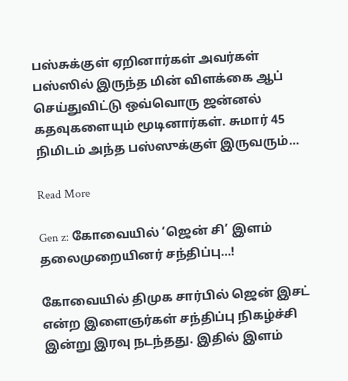பஸ்சுக்குள் ஏறினார்கள் அவர்கள் பஸ்ஸில் இருந்த மின் விளக்கை ஆப் செய்துவிட்டு ஒவ்வொரு ஜன்னல் கதவுகளையும் மூடினார்கள். சுமார் 45 நிமிடம் அந்த பஸ்ஸுக்குள் இருவரும்…

Read More

Gen z: கோவையில் ‘ஜென் சி’ இளம் தலைமுறையினர் சந்திப்பு…!

கோவையில் திமுக சார்பில் ஜென் இசட் என்ற இளைஞர்கள் சந்திப்பு நிகழ்ச்சி இன்று இரவு நடந்தது. இதில் இளம்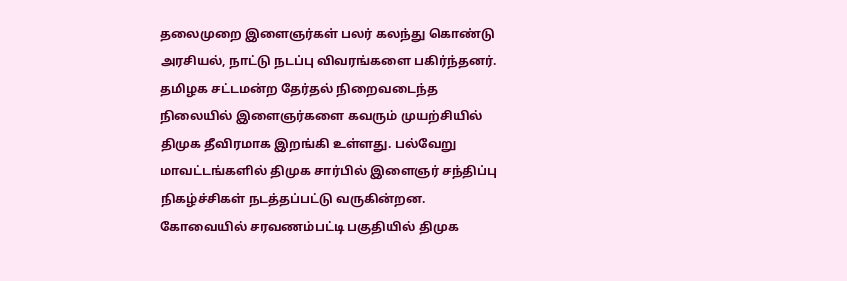தலைமுறை இளைஞர்கள் பலர் கலந்து கொண்டு அரசியல், நாட்டு நடப்பு விவரங்களை பகிர்ந்தனர். தமிழக சட்டமன்ற தேர்தல் நிறைவடைந்த நிலையில் இளைஞர்களை கவரும் முயற்சியில் திமுக தீவிரமாக இறங்கி உள்ளது. பல்வேறு மாவட்டங்களில் திமுக சார்பில் இளைஞர் சந்திப்பு நிகழ்ச்சிகள் நடத்தப்பட்டு வருகின்றன. கோவையில் சரவணம்பட்டி பகுதியில் திமுக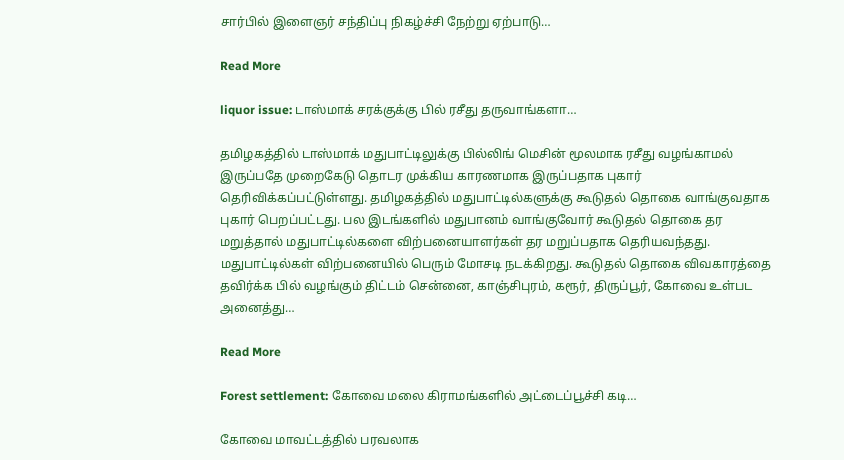சார்பில் இளைஞர் சந்திப்பு நிகழ்ச்சி நேற்று ஏற்பாடு…

Read More

liquor issue: டாஸ்மாக் சரக்குக்கு பில் ரசீது தருவாங்களா…

தமிழகத்தில் டாஸ்மாக் மதுபாட்டிலுக்கு பில்லிங் மெசின் மூலமாக ரசீது வழங்காமல் இருப்பதே முறைகேடு தொடர முக்கிய காரணமாக இருப்பதாக புகார் தெரிவிக்கப்பட்டுள்ளது. தமிழகத்தில் மதுபாட்டில்களுக்கு கூடுதல் தொகை வாங்குவதாக புகார் பெறப்பட்டது. பல இடங்களில் மதுபானம் வாங்குவோர் கூடுதல் தொகை தர மறுத்தால் மதுபாட்டில்களை விற்பனையாளர்கள் தர மறுப்பதாக தெரியவந்தது. மதுபாட்டில்கள் விற்பனையில் பெரும் மோசடி நடக்கிறது. கூடுதல் தொகை விவகாரத்தை தவிர்க்க பில் வழங்கும் திட்டம் சென்னை, காஞ்சிபுரம், கரூர், திருப்பூர், கோவை உள்பட அனைத்து…

Read More

Forest settlement: கோவை மலை கிராமங்களில் அட்டைப்பூச்சி கடி…

கோவை மாவட்டத்தில் பரவலாக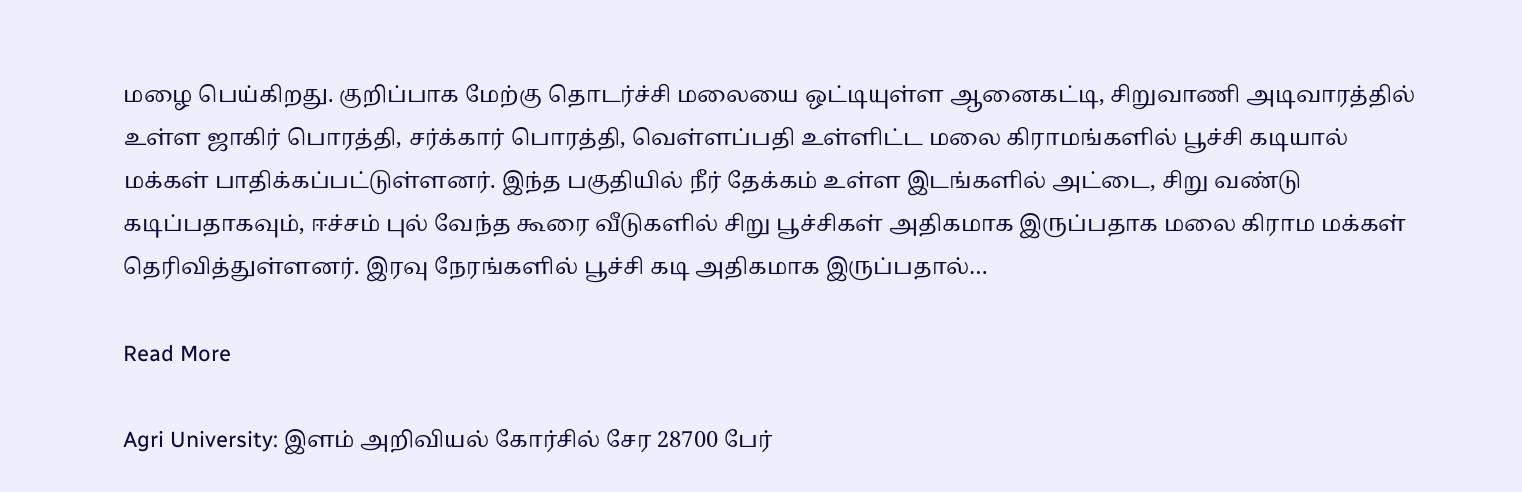மழை பெய்கிறது. குறிப்பாக மேற்கு தொடர்ச்சி மலையை ஒட்டியுள்ள ஆனைகட்டி, சிறுவாணி அடிவாரத்தில் உள்ள ஜாகிர் பொரத்தி, சர்க்கார் பொரத்தி, வெள்ளப்பதி உள்ளிட்ட மலை கிராமங்களில் பூச்சி கடியால் மக்கள் பாதிக்கப்பட்டுள்ளனர். இந்த பகுதியில் நீர் தேக்கம் உள்ள இடங்களில் அட்டை, சிறு வண்டு கடிப்பதாகவும், ஈச்சம் புல் வேந்த கூரை வீடுகளில் சிறு பூச்சிகள் அதிகமாக இருப்பதாக மலை கிராம மக்கள் தெரிவித்துள்ளனர். இரவு நேரங்களில் பூச்சி கடி அதிகமாக இருப்பதால்…

Read More

Agri University: இளம் அறிவியல் கோர்சில் சேர 28700 பேர்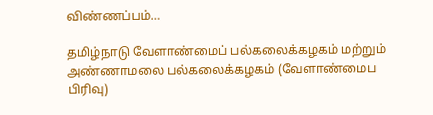விண்ணப்பம்…

தமிழ்நாடு வேளாண்மைப் பல்கலைக்கழகம் மற்றும் அண்ணாமலை பல்கலைக்கழகம் (வேளாண்மைப பிரிவு)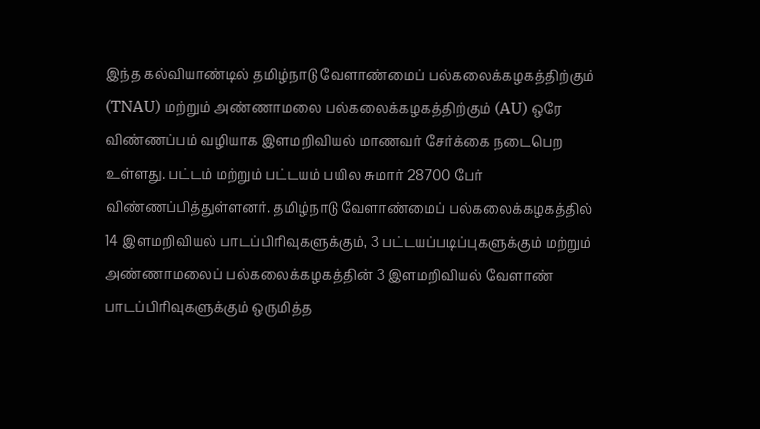இந்த கல்வியாண்டில் தமிழ்நாடு வேளாண்மைப் பல்கலைக்கழகத்திற்கும் (TNAU) மற்றும் அண்ணாமலை பல்கலைக்கழகத்திற்கும் (AU) ஒரே விண்ணப்பம் வழியாக இளமறிவியல் மாணவர் சேர்க்கை நடைபெற உள்ளது. பட்டம் மற்றும் பட்டயம் பயில சுமார் 28700 பேர் விண்ணப்பித்துள்ளனர். தமிழ்நாடு வேளாண்மைப் பல்கலைக்கழகத்தில் 14 இளமறிவியல் பாடப்பிரிவுகளுக்கும், 3 பட்டயப்படிப்புகளுக்கும் மற்றும் அண்ணாமலைப் பல்கலைக்கழகத்தின் 3 இளமறிவியல் வேளாண் பாடப்பிரிவுகளுக்கும் ஒருமித்த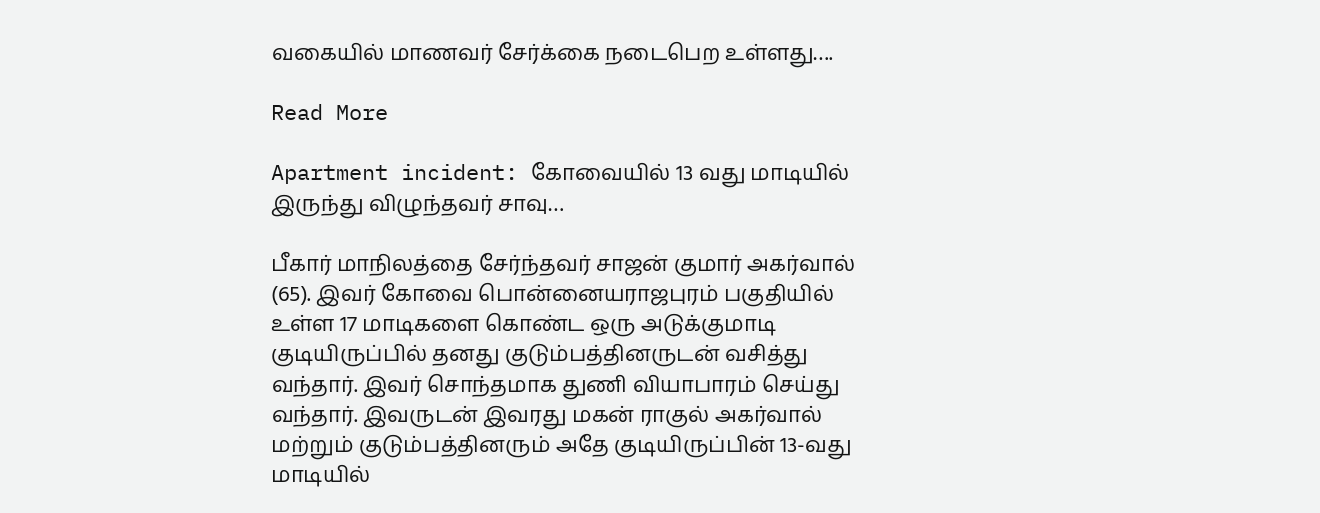வகையில் மாணவர் சேர்க்கை நடைபெற உள்ளது….

Read More

Apartment incident: கோவையில் 13 வது மாடியில் இருந்து விழுந்தவர் சாவு…

பீகார் மாநிலத்தை சேர்ந்தவர் சாஜன் குமார் அகர்வால் (65). இவர் கோவை பொன்னையராஜபுரம் பகுதியில் உள்ள 17 மாடிகளை கொண்ட ஒரு அடுக்குமாடி குடியிருப்பில் தனது குடும்பத்தினருடன் வசித்து வந்தார். இவர் சொந்தமாக துணி வியாபாரம் செய்து வந்தார். இவருடன் இவரது மகன் ராகுல் அகர்வால் மற்றும் குடும்பத்தினரும் அதே குடியிருப்பின் 13-வது மாடியில்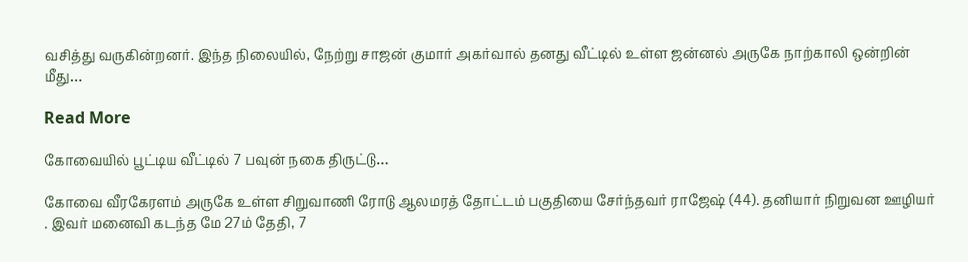வசித்து வருகின்றனர். இந்த நிலையில், நேற்று சாஜன் குமார் அகர்வால் தனது வீட்டில் உள்ள ஜன்னல் அருகே நாற்காலி ஒன்றின் மீது…

Read More

கோவையில் பூட்டிய வீட்டில் 7 பவுன் நகை திருட்டு…

கோவை வீரகேரளம் அருகே உள்ள சிறுவாணி ரோடு ஆலமரத் தோட்டம் பகுதியை சேர்ந்தவர் ராஜேஷ் (44). தனியார் நிறுவன ஊழியர் . இவர் மனைவி கடந்த மே 27ம் தேதி, 7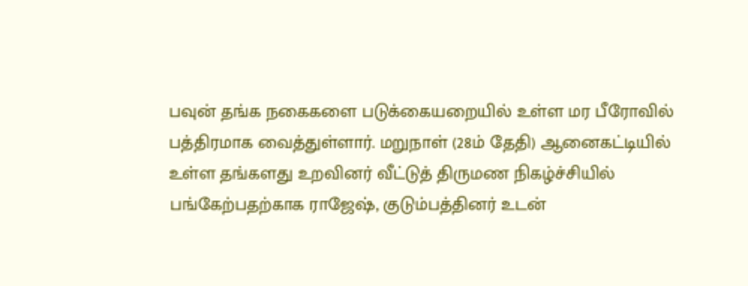பவுன் தங்க நகைகளை படுக்கையறையில் உள்ள மர பீரோவில் பத்திரமாக வைத்துள்ளார். மறுநாள் (28ம் தேதி) ஆனைகட்டியில் உள்ள தங்களது உறவினர் வீட்டுத் திருமண நிகழ்ச்சியில் பங்கேற்பதற்காக ராஜேஷ், குடும்பத்தினர் உடன்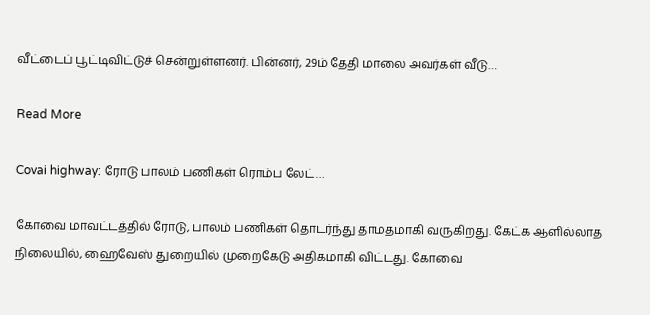வீட்டைப் பூட்டிவிட்டுச் சென்றுள்ளனர். பின்னர், 29ம் தேதி மாலை அவர்கள் வீடு…

Read More

Covai highway: ரோடு பாலம் பணிகள் ரொம்ப லேட்…

கோவை மாவட்டத்தில் ரோடு, பாலம் பணிகள் தொடர்ந்து தாமதமாகி வருகிறது. கேட்க ஆளில்லாத நிலையில், ஹைவேஸ் துறையில் முறைகேடு அதிகமாகி விட்டது. கோவை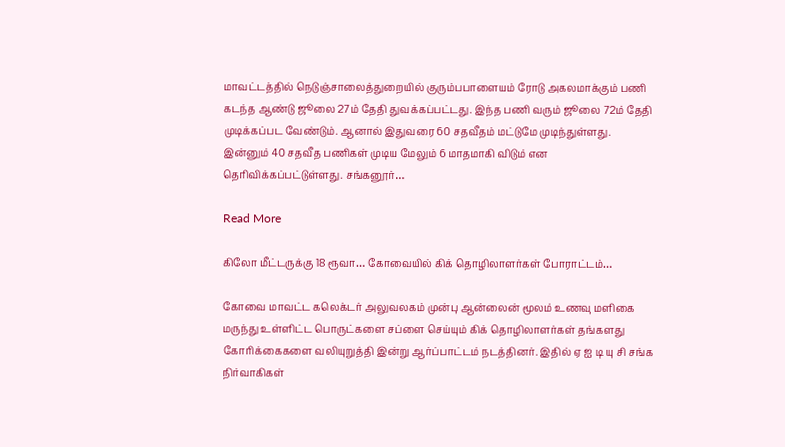மாவட்டத்தில் நெடுஞ்சாலைத்துறையில் குரும்பபாளையம் ரோடு அகலமாக்கும் பணி கடந்த ஆண்டு ஜூலை 27ம் தேதி துவக்கப்பட்டது. இந்த பணி வரும் ஜூலை 72ம் தேதி முடிக்கப்பட வேண்டும். ஆனால் இதுவரை 60 சதவீதம் மட்டுமே முடிந்துள்ளது. இன்னும் 40 சதவீத பணிகள் முடிய மேலும் 6 மாதமாகி விடும் என தெரிவிக்கப்பட்டுள்ளது. சங்கனூர்…

Read More

கிலோ மீட்டருக்கு 18 ரூவா… கோவையில் கிக் தொழிலாளர்கள் போராட்டம்…

கோவை மாவட்ட கலெக்டர் அலுவலகம் முன்பு ஆன்லைன் மூலம் உணவு மளிகை மருந்து உள்ளிட்ட பொருட்களை சப்ளை செய்யும் கிக் தொழிலாளர்கள் தங்களது கோரிக்கைகளை வலியுறுத்தி இன்று ஆர்ப்பாட்டம் நடத்தினர். இதில் ஏ ஐ டி யு சி சங்க நிர்வாகிகள்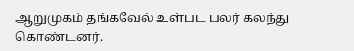ஆறுமுகம் தங்கவேல் உள்பட பலர் கலந்து கொண்டனர்.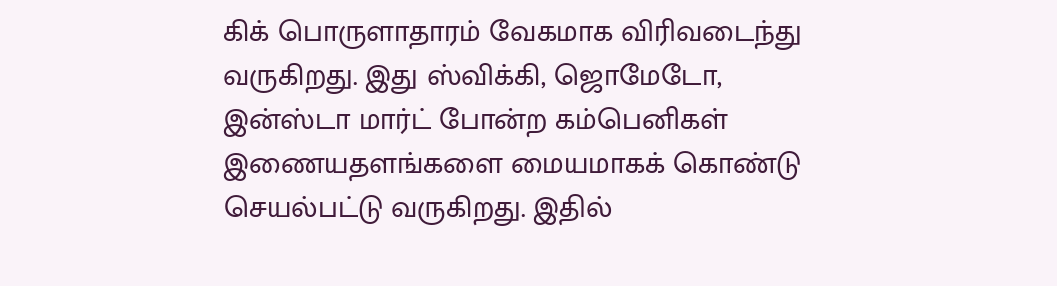கிக் பொருளாதாரம் வேகமாக விரிவடைந்து வருகிறது. இது ஸ்விக்கி, ஜொமேடோ, இன்ஸ்டா மார்ட் போன்ற கம்பெனிகள் இணையதளங்களை மையமாகக் கொண்டு செயல்பட்டு வருகிறது. இதில்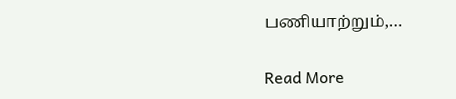பணியாற்றும்,…

Read More